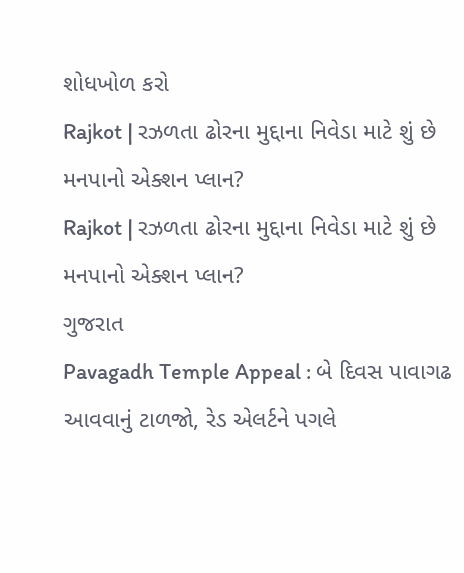શોધખોળ કરો
Rajkot | રઝળતા ઢોરના મુદ્દાના નિવેડા માટે શું છે મનપાનો એક્શન પ્લાન?
Rajkot | રઝળતા ઢોરના મુદ્દાના નિવેડા માટે શું છે મનપાનો એક્શન પ્લાન?
ગુજરાત
Pavagadh Temple Appeal : બે દિવસ પાવાગઢ આવવાનું ટાળજો, રેડ એલર્ટને પગલે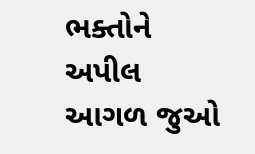ભક્તોને અપીલ
આગળ જુઓ